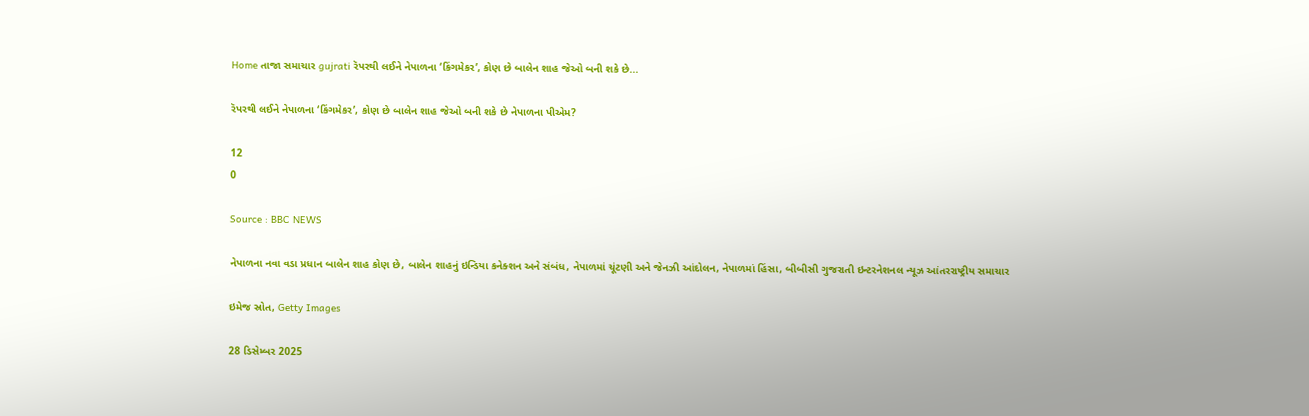Home તાજા સમાચાર gujrati રૅપરથી લઈને નેપાળના ‘કિંગમેકર’, કોણ છે બાલેન શાહ જેઓ બની શકે છે...

રૅપરથી લઈને નેપાળના ‘કિંગમેકર’, કોણ છે બાલેન શાહ જેઓ બની શકે છે નેપાળના પીએમ?

12
0

Source : BBC NEWS

નેપાળના નવા વડા પ્રધાન બાલેન શાહ કોણ છે, બાલેન શાહનું ઇન્ડિયા કનેક્શન અને સંબંધ, નેપાળમાં ચૂંટણી અને જેનઝી આંદોલન, નેપાળમાં હિંસા, બીબીસી ગુજરાતી ઇન્ટરનેશનલ ન્યૂઝ આંતરરાષ્ટ્રીય સમાચાર

ઇમેજ સ્રોત, Getty Images

28 ડિસેમ્બર 2025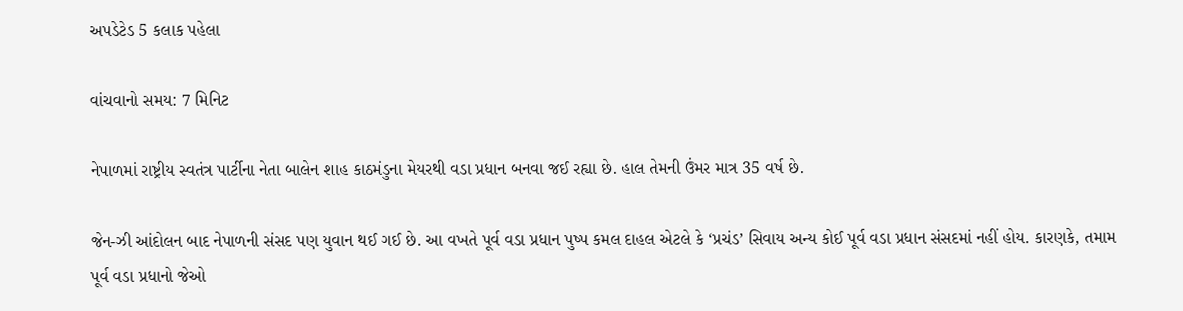અપડેટેડ 5 કલાક પહેલા

વાંચવાનો સમય: 7 મિનિટ

નેપાળમાં રાષ્ટ્રીય સ્વતંત્ર પાર્ટીના નેતા બાલેન શાહ કાઠમંડુના મેયરથી વડા પ્રધાન બનવા જઈ રહ્યા છે. હાલ તેમની ઉંમર માત્ર 35 વર્ષ છે.

જેન-ઝી આંદોલન બાદ નેપાળની સંસદ પણ યુવાન થઈ ગઈ છે. આ વખતે પૂર્વ વડા પ્રધાન પુષ્પ કમલ દાહલ એટલે કે ‘પ્રચંડ’ સિવાય અન્ય કોઈ પૂર્વ વડા પ્રધાન સંસદમાં નહીં હોય. કારણકે, તમામ પૂર્વ વડા પ્રધાનો જેઓ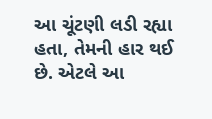આ ચૂંટણી લડી રહ્યા હતા, તેમની હાર થઈ છે. એટલે આ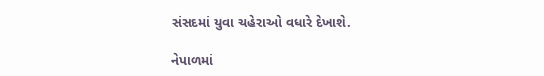સંસદમાં યુવા ચહેરાઓ વધારે દેખાશે.

નેપાળમાં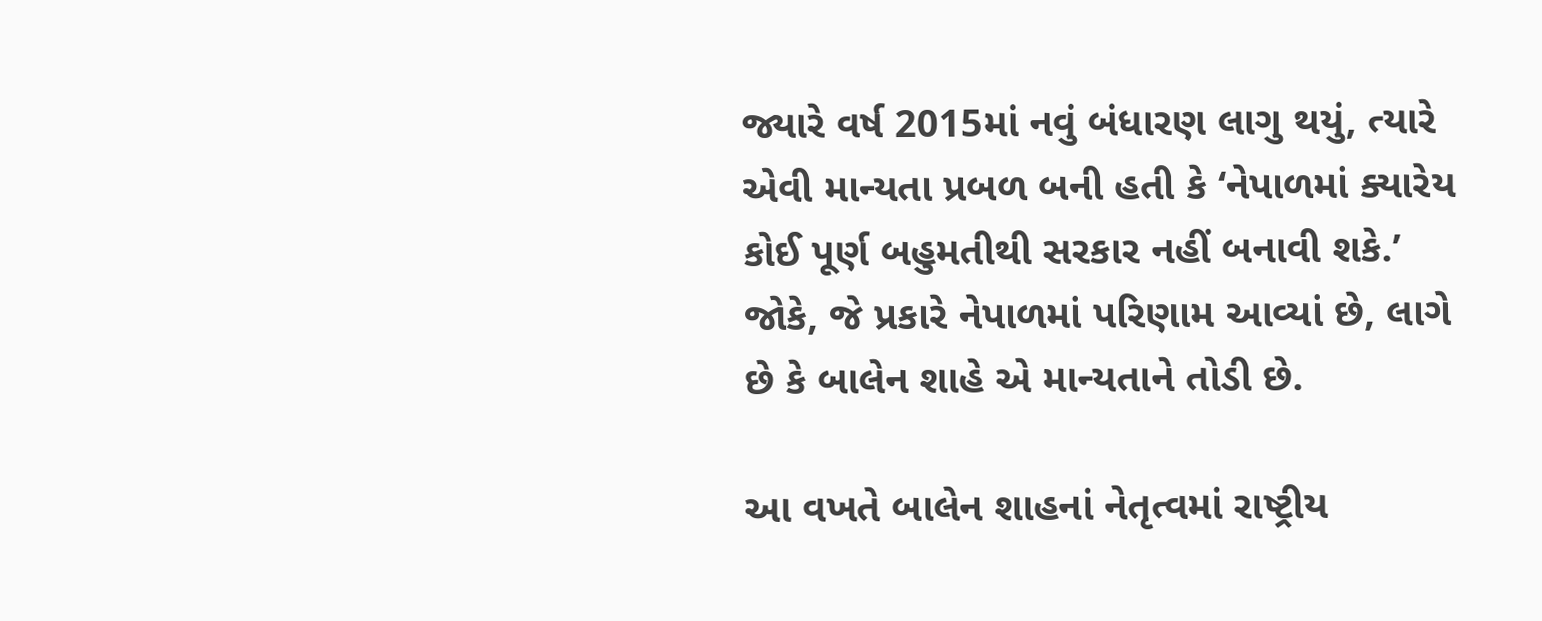જ્યારે વર્ષ 2015માં નવું બંધારણ લાગુ થયું, ત્યારે એવી માન્યતા પ્રબળ બની હતી કે ‘નેપાળમાં ક્યારેય કોઈ પૂર્ણ બહુમતીથી સરકાર નહીં બનાવી શકે.’ જોકે, જે પ્રકારે નેપાળમાં પરિણામ આવ્યાં છે, લાગે છે કે બાલેન શાહે એ માન્યતાને તોડી છે.

આ વખતે બાલેન શાહનાં નેતૃત્વમાં રાષ્ટ્રીય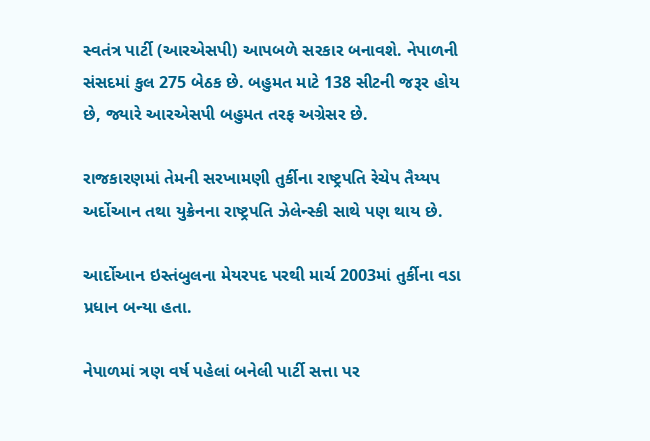સ્વતંત્ર પાર્ટી (આરએસપી) આપબળે સરકાર બનાવશે. નેપાળની સંસદમાં કુલ 275 બેઠક છે. બહુમત માટે 138 સીટની જરૂર હોય છે, જ્યારે આરએસપી બહુમત તરફ અગ્રેસર છે.

રાજકારણમાં તેમની સરખામણી તુર્કીના રાષ્ટ્રપતિ રેચેપ તૈય્યપ અર્દોઆન તથા યુક્રેનના રાષ્ટ્રપતિ ઝેલેન્સ્કી સાથે પણ થાય છે.

આર્દોઆન ઇસ્તંબુલના મેયરપદ પરથી માર્ચ 2003માં તુર્કીના વડા પ્રધાન બન્યા હતા.

નેપાળમાં ત્રણ વર્ષ પહેલાં બનેલી પાર્ટી સત્તા પર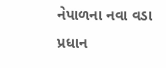નેપાળના નવા વડા પ્રધાન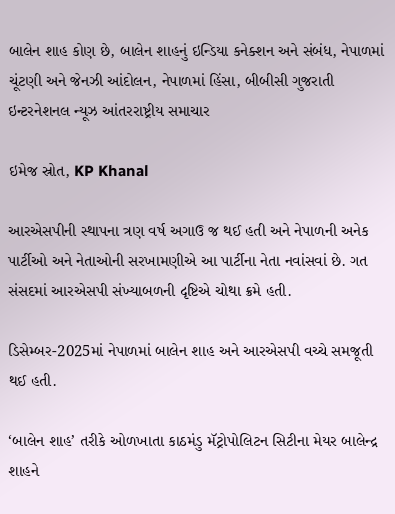બાલેન શાહ કોણ છે, બાલેન શાહનું ઇન્ડિયા કનેક્શન અને સંબંધ, નેપાળમાં ચૂંટણી અને જેનઝી આંદોલન, નેપાળમાં હિંસા, બીબીસી ગુજરાતી ઇન્ટરનેશનલ ન્યૂઝ આંતરરાષ્ટ્રીય સમાચાર

ઇમેજ સ્રોત, KP Khanal

આરએસપીની સ્થાપના ત્રણ વર્ષ અગાઉ જ થઈ હતી અને નેપાળની અનેક પાર્ટીઓ અને નેતાઓની સરખામણીએ આ પાર્ટીના નેતા નવાંસવાં છે. ગત સંસદમાં આરએસપી સંખ્યાબળની દૃષ્ટિએ ચોથા ક્રમે હતી.

ડિસેમ્બર-2025માં નેપાળમાં બાલેન શાહ અને આરએસપી વચ્ચે સમજૂતી થઈ હતી.

‘બાલેન શાહ’ તરીકે ઓળખાતા કાઠમંડુ મૅટ્રોપોલિટન સિટીના મેયર બાલેન્દ્ર શાહને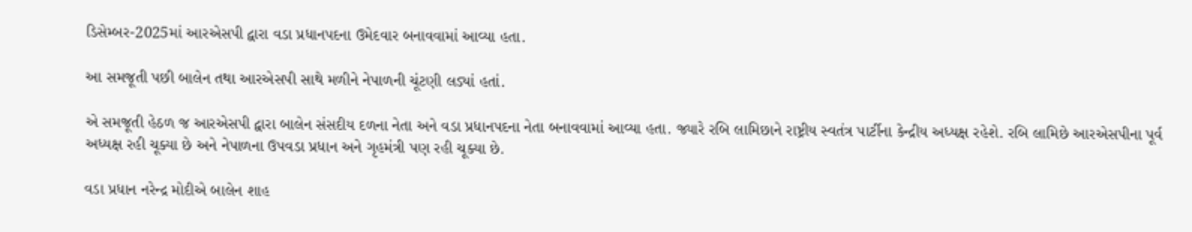ડિસેમ્બર-2025માં આરએસપી દ્વારા વડા પ્રધાનપદના ઉમેદવાર બનાવવામાં આવ્યા હતા.

આ સમજૂતી પછી બાલેન તથા આરએસપી સાથે મળીને નેપાળની ચૂંટણી લડ્યાં હતાં.

એ સમજૂતી હેઠળ જ આરએસપી દ્વારા બાલેન સંસદીય દળના નેતા અને વડા પ્રધાનપદના નેતા બનાવવામાં આવ્યા હતા. જ્યારે રબિ લામિછાને રાષ્ટ્રીય સ્વતંત્ર પાર્ટીના કેન્દ્રીય અધ્યક્ષ રહેશે. રબિ લામિછે આરએસપીના પૂર્વ અધ્યક્ષ રહી ચૂક્યા છે અને નેપાળના ઉપવડા પ્રધાન અને ગૃહમંત્રી પણ રહી ચૂક્યા છે.

વડા પ્રધાન નરેન્દ્ર મોદીએ બાલેન શાહ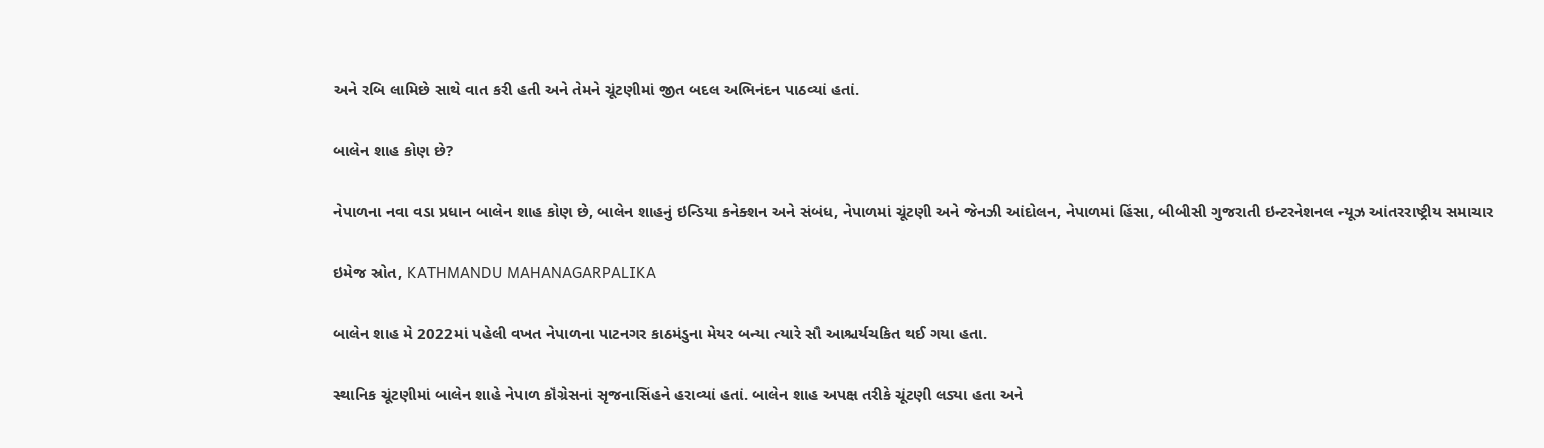અને રબિ લામિછે સાથે વાત કરી હતી અને તેમને ચૂંટણીમાં જીત બદલ અભિનંદન પાઠવ્યાં હતાં.

બાલેન શાહ કોણ છે?

નેપાળના નવા વડા પ્રધાન બાલેન શાહ કોણ છે, બાલેન શાહનું ઇન્ડિયા કનેક્શન અને સંબંધ, નેપાળમાં ચૂંટણી અને જેનઝી આંદોલન, નેપાળમાં હિંસા, બીબીસી ગુજરાતી ઇન્ટરનેશનલ ન્યૂઝ આંતરરાષ્ટ્રીય સમાચાર

ઇમેજ સ્રોત, KATHMANDU MAHANAGARPALIKA

બાલેન શાહ મે 2022માં પહેલી વખત નેપાળના પાટનગર કાઠમંડુના મેયર બન્યા ત્યારે સૌ આશ્ચર્યચકિત થઈ ગયા હતા.

સ્થાનિક ચૂંટણીમાં બાલેન શાહે નેપાળ કૉંગ્રેસનાં સૃજનાસિંહને હરાવ્યાં હતાં. બાલેન શાહ અપક્ષ તરીકે ચૂંટણી લડ્યા હતા અને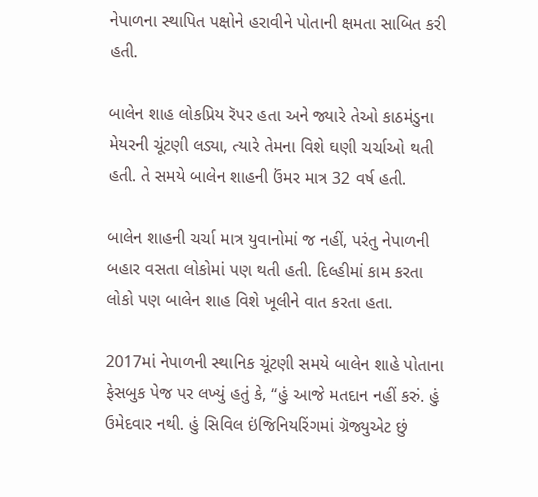નેપાળના સ્થાપિત પક્ષોને હરાવીને પોતાની ક્ષમતા સાબિત કરી હતી.

બાલેન શાહ લોકપ્રિય રૅપર હતા અને જ્યારે તેઓ કાઠમંડુના મેયરની ચૂંટણી લડ્યા, ત્યારે તેમના વિશે ઘણી ચર્ચાઓ થતી હતી. તે સમયે બાલેન શાહની ઉંમર માત્ર 32 વર્ષ હતી.

બાલેન શાહની ચર્ચા માત્ર યુવાનોમાં જ નહીં, પરંતુ નેપાળની બહાર વસતા લોકોમાં પણ થતી હતી. દિલ્હીમાં કામ કરતા લોકો પણ બાલેન શાહ વિશે ખૂલીને વાત કરતા હતા.

2017માં નેપાળની સ્થાનિક ચૂંટણી સમયે બાલેન શાહે પોતાના ફેસબુક પેજ પર લખ્યું હતું કે, “હું આજે મતદાન નહીં કરું. હું ઉમેદવાર નથી. હું સિવિલ ઇંજિનિયરિંગમાં ગ્રૅજ્યુએટ છું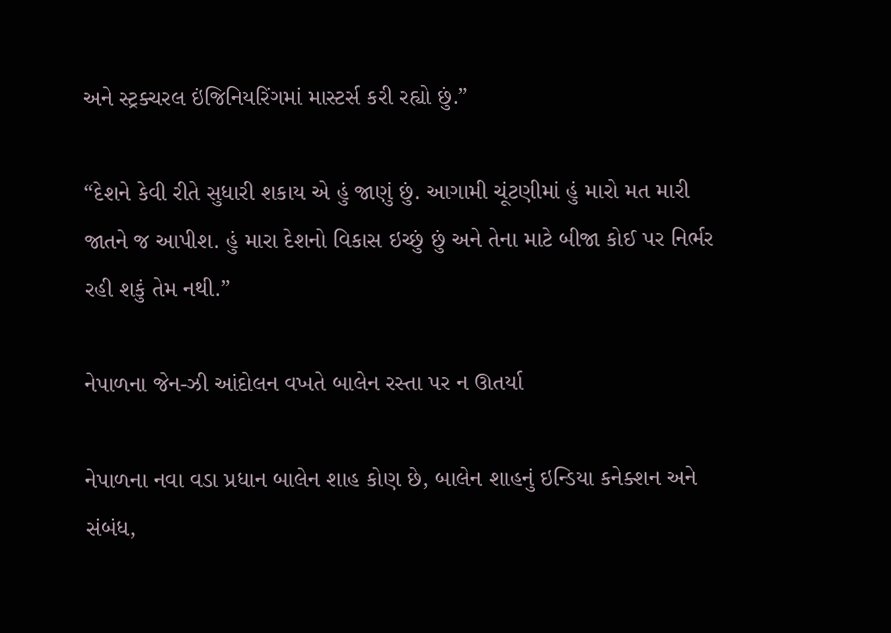અને સ્ટ્રક્ચરલ ઇંજિનિયરિંગમાં માસ્ટર્સ કરી રહ્યો છું.”

“દેશને કેવી રીતે સુધારી શકાય એ હું જાણું છું. આગામી ચૂંટણીમાં હું મારો મત મારી જાતને જ આપીશ. હું મારા દેશનો વિકાસ ઇચ્છું છું અને તેના માટે બીજા કોઈ પર નિર્ભર રહી શકું તેમ નથી.”

નેપાળના જેન-ઝી આંદોલન વખતે બાલેન રસ્તા પર ન ઊતર્યા

નેપાળના નવા વડા પ્રધાન બાલેન શાહ કોણ છે, બાલેન શાહનું ઇન્ડિયા કનેક્શન અને સંબંધ,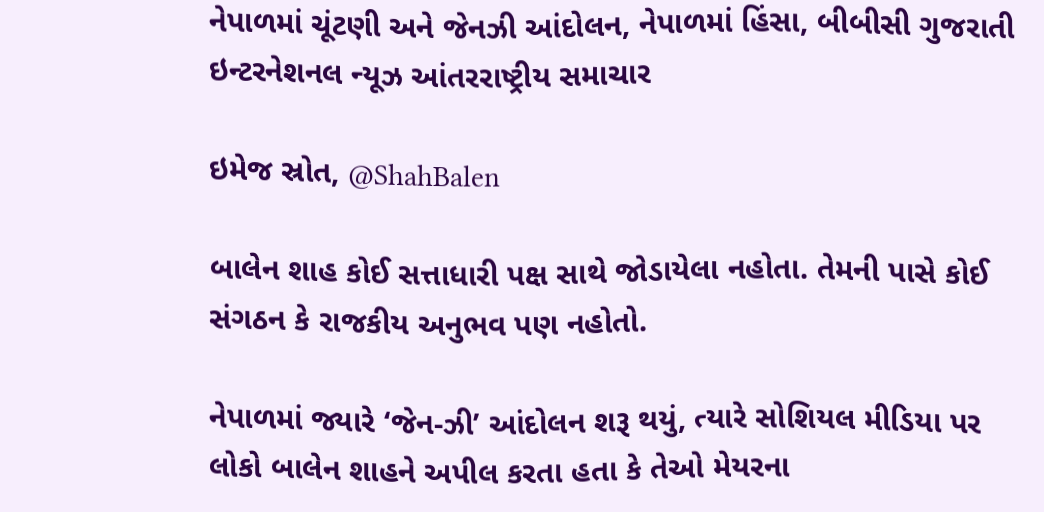નેપાળમાં ચૂંટણી અને જેનઝી આંદોલન, નેપાળમાં હિંસા, બીબીસી ગુજરાતી ઇન્ટરનેશનલ ન્યૂઝ આંતરરાષ્ટ્રીય સમાચાર

ઇમેજ સ્રોત, @ShahBalen

બાલેન શાહ કોઈ સત્તાધારી પક્ષ સાથે જોડાયેલા નહોતા. તેમની પાસે કોઈ સંગઠન કે રાજકીય અનુભવ પણ નહોતો.

નેપાળમાં જ્યારે ‘જેન-ઝી’ આંદોલન શરૂ થયું, ત્યારે સોશિયલ મીડિયા પર લોકો બાલેન શાહને અપીલ કરતા હતા કે તેઓ મેયરના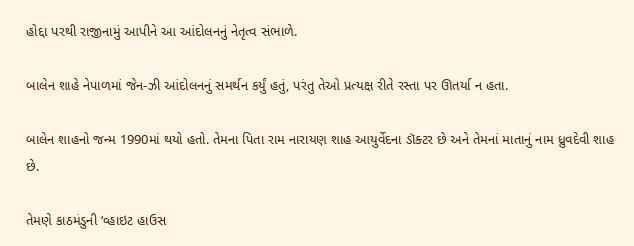હોદ્દા પરથી રાજીનામું આપીને આ આંદોલનનું નેતૃત્વ સંભાળે.

બાલેન શાહે નેપાળમાં જેન-ઝી આંદોલનનું સમર્થન કર્યું હતું, પરંતુ તેઓ પ્રત્યક્ષ રીતે રસ્તા પર ઊતર્યા ન હતા.

બાલેન શાહનો જન્મ 1990માં થયો હતો. તેમના પિતા રામ નારાયણ શાહ આયુર્વેદના ડૉક્ટર છે અને તેમનાં માતાનું નામ ધ્રુવદેવી શાહ છે.

તેમણે કાઠમંડુની ‘વ્હાઇટ હાઉસ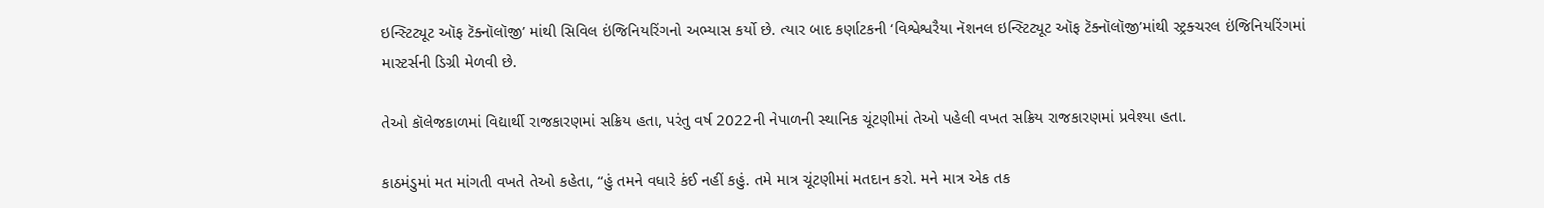ઇન્સ્ટિટ્યૂટ ઑફ ટૅક્નૉલૉજી’ માંથી સિવિલ ઇંજિનિયરિંગનો અભ્યાસ કર્યો છે. ત્યાર બાદ કર્ણાટકની ‘વિશ્વેશ્વરૈયા નૅશનલ ઇન્સ્ટિટ્યૂટ ઑફ ટૅક્નૉલૉજી’માંથી સ્ટ્રક્ચરલ ઇંજિનિયરિંગમાં માસ્ટર્સની ડિગ્રી મેળવી છે.

તેઓ કૉલેજકાળમાં વિદ્યાર્થી રાજકારણમાં સક્રિય હતા, પરંતુ વર્ષ 2022ની નેપાળની સ્થાનિક ચૂંટણીમાં તેઓ પહેલી વખત સક્રિય રાજકારણમાં પ્રવેશ્યા હતા.

કાઠમંડુમાં મત માંગતી વખતે તેઓ કહેતા, “હું તમને વધારે કંઈ નહીં કહું. તમે માત્ર ચૂંટણીમાં મતદાન કરો. મને માત્ર એક તક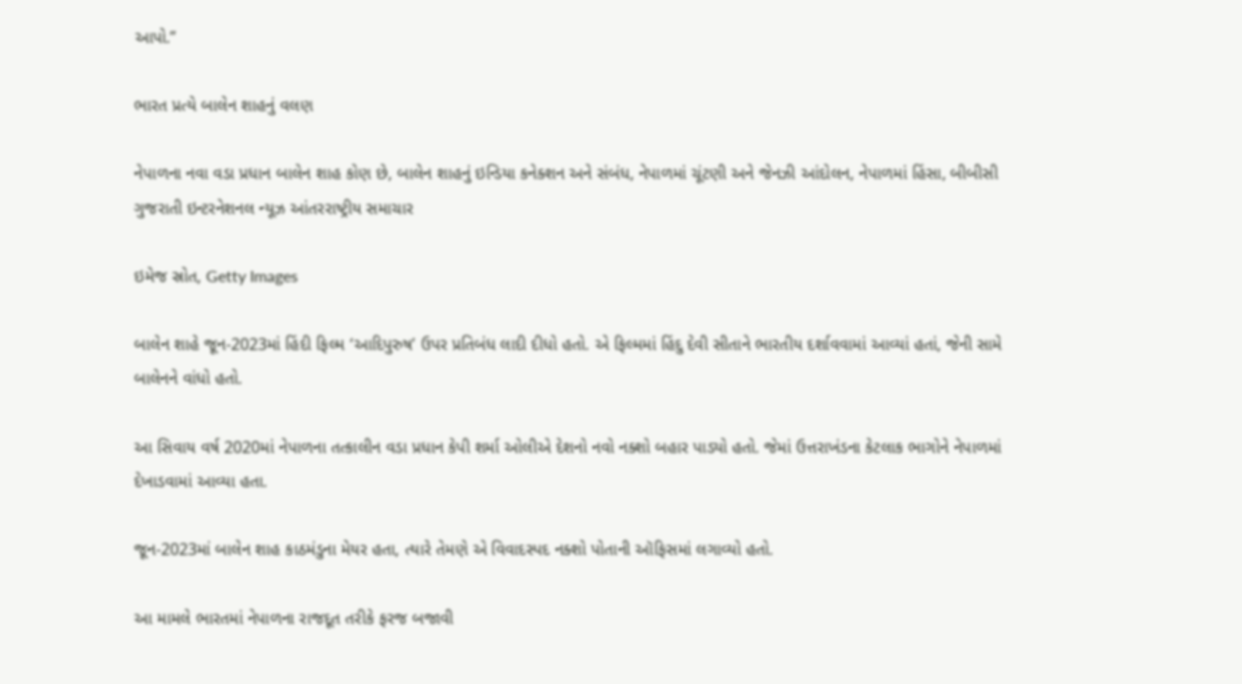આપો.”

ભારત પ્રત્યે બાલેન શાહનું વલણ

નેપાળના નવા વડા પ્રધાન બાલેન શાહ કોણ છે, બાલેન શાહનું ઇન્ડિયા કનેક્શન અને સંબંધ, નેપાળમાં ચૂંટણી અને જેનઝી આંદોલન, નેપાળમાં હિંસા, બીબીસી ગુજરાતી ઇન્ટરનેશનલ ન્યૂઝ આંતરરાષ્ટ્રીય સમાચાર

ઇમેજ સ્રોત, Getty Images

બાલેન શાહે જૂન-2023માં હિંદી ફિલ્મ ‘આદિપુરુષ’ ઉપર પ્રતિબંધ લાદી દીધો હતો. એ ફિલ્મમાં હિંદુ દેવી સીતાને ભારતીય દર્શાવવામાં આવ્યાં હતાં, જેની સામે બાલેનને વાંધો હતો.

આ સિવાય વર્ષ 2020માં નેપાળના તત્કાલીન વડા પ્રધાન કેપી શર્મા ઓલીએ દેશનો નવો નક્શો બહાર પાડ્યો હતો. જેમાં ઉત્તરાખંડના કેટલાક ભાગોને નેપાળમાં દેખાડવામાં આવ્યા હતા.

જૂન-2023માં બાલેન શાહ કાઠમંડુના મેયર હતા, ત્યારે તેમણે એ વિવાદસ્પદ નક્શો પોતાની ઑફિસમાં લગાવ્યો હતો.

આ મામલે ભારતમાં નેપાળના રાજદૂત તરીકે ફરજ બજાવી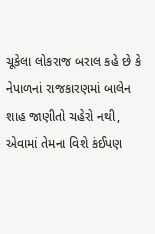ચૂકેલા લોકરાજ બરાલ કહે છે કે નેપાળનાં રાજકારણમાં બાલેન શાહ જાણીતો ચહેરો નથી, એવામાં તેમના વિશે કંઈપણ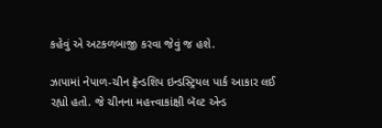કહેવું એ અટકળબાજી કરવા જેવું જ હશે.

ઝાપામાં નેપાળ-ચીન ફ્રૅન્ડશિપ ઇન્ડસ્ટ્રિયલ પાર્ક આકાર લઈ રહ્યો હતો. જે ચીનના મહત્ત્વાકાંક્ષી બૅલ્ટ એન્ડ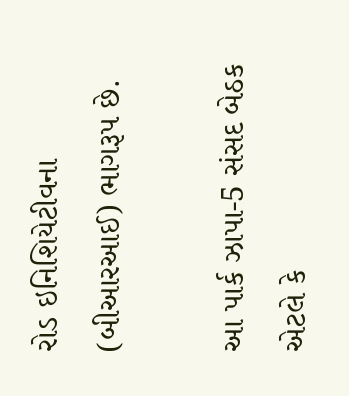રોડ ઇનિશિયેટીવના (બીઆરઆઈ) ભાગરૂપ છે.

આ પાર્ક ઝાપા-5 સંસદ બેઠક એટલે કે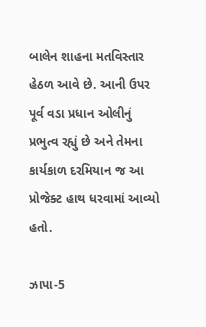બાલેન શાહના મતવિસ્તાર હેઠળ આવે છે. આની ઉપર પૂર્વ વડા પ્રધાન ઓલીનું પ્રભુત્વ રહ્યું છે અને તેમના કાર્યકાળ દરમિયાન જ આ પ્રોજેક્ટ હાથ ધરવામાં આવ્યો હતો.

ઝાપા-5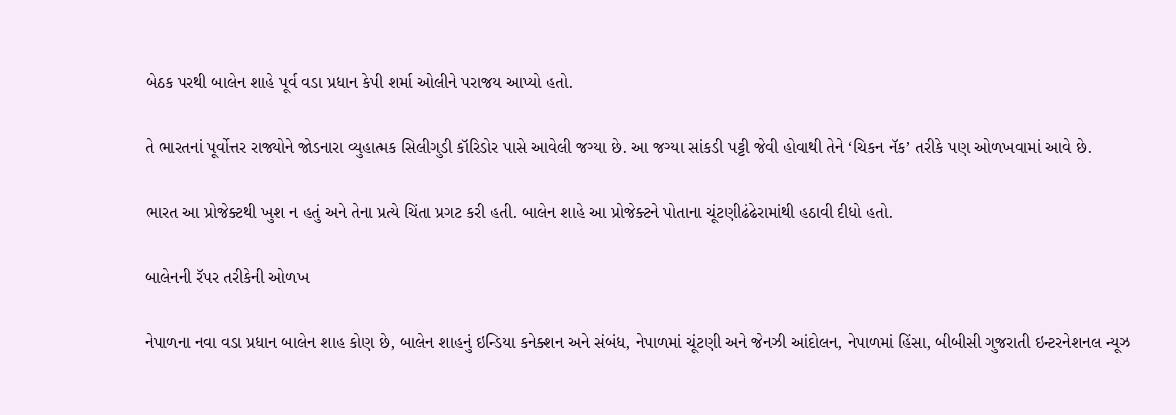બેઠક પરથી બાલેન શાહે પૂર્વ વડા પ્રધાન કેપી શર્મા ઓલીને પરાજય આપ્યો હતો.

તે ભારતનાં પૂર્વોત્તર રાજ્યોને જોડનારા વ્યુહાત્મક સિલીગુડી કૉરિડોર પાસે આવેલી જગ્યા છે. આ જગ્યા સાંકડી પટ્ટી જેવી હોવાથી તેને ‘ચિકન નૅક’ તરીકે પણ ઓળખવામાં આવે છે.

ભારત આ પ્રોજેક્ટથી ખુશ ન હતું અને તેના પ્રત્યે ચિંતા પ્રગટ કરી હતી. બાલેન શાહે આ પ્રોજેક્ટને પોતાના ચૂંટણીઢંઢેરામાંથી હઠાવી દીધો હતો.

બાલેનની રૅપર તરીકેની ઓળખ

નેપાળના નવા વડા પ્રધાન બાલેન શાહ કોણ છે, બાલેન શાહનું ઇન્ડિયા કનેક્શન અને સંબંધ, નેપાળમાં ચૂંટણી અને જેનઝી આંદોલન, નેપાળમાં હિંસા, બીબીસી ગુજરાતી ઇન્ટરનેશનલ ન્યૂઝ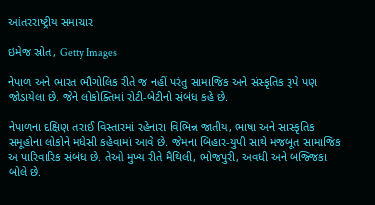આંતરરાષ્ટ્રીય સમાચાર

ઇમેજ સ્રોત, Getty Images

નેપાળ અને ભારત ભૌગોલિક રીતે જ નહીં પરંતુ સામાજિક અને સંસ્કૃતિક રૂપે પણ જોડાયેલા છે. જેને લોકોક્તિમાં રોટી-બેટીનો સંબંધ કહે છે.

નેપાળના દક્ષિણ તરાઈ વિસ્તારમાં રહેનારા વિભિન્ન જાતીય, ભાષા અને સાસ્કૃતિક સમૂહોના લોકોને મધેસી કહેવામાં આવે છે. જેમના બિહાર-યુપી સાથે મજબૂત સામાજિક અ પારિવારિક સંબંધ છે. તેઓ મુખ્ય રીતે મૈથિલી, ભોજપુરી, અવધી અને બજ્જિકા બોલે છે.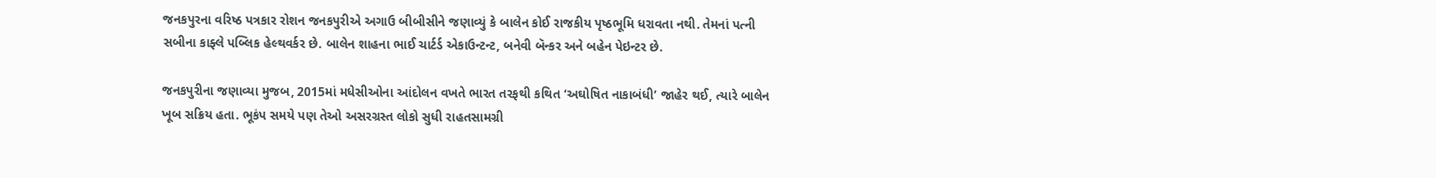જનકપુરના વરિષ્ઠ પત્રકાર રોશન જનકપુરીએ અગાઉ બીબીસીને જણાવ્યું કે બાલેન કોઈ રાજકીય પૃષ્ઠભૂમિ ધરાવતા નથી. તેમનાં પત્ની સબીના કાફ્લે પબ્લિક હેલ્થવર્કર છે. બાલેન શાહના ભાઈ ચાર્ટર્ડ એકાઉન્ટન્ટ, બનેવી બૅન્કર અને બહેન પેઇન્ટર છે.

જનકપુરીના જણાવ્યા મુજબ, 2015માં મધેસીઓના આંદોલન વખતે ભારત તરફથી કથિત ‘અઘોષિત નાકાબંધી’ જાહેર થઈ, ત્યારે બાલેન ખૂબ સક્રિય હતા. ભૂકંપ સમયે પણ તેઓ અસરગ્રસ્ત લોકો સુધી રાહતસામગ્રી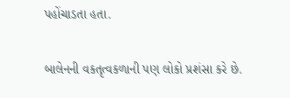પહોંચાડતા હતા.

બાલેનની વકતૃત્વકળાની પણ લોકો પ્રશંસા કરે છે.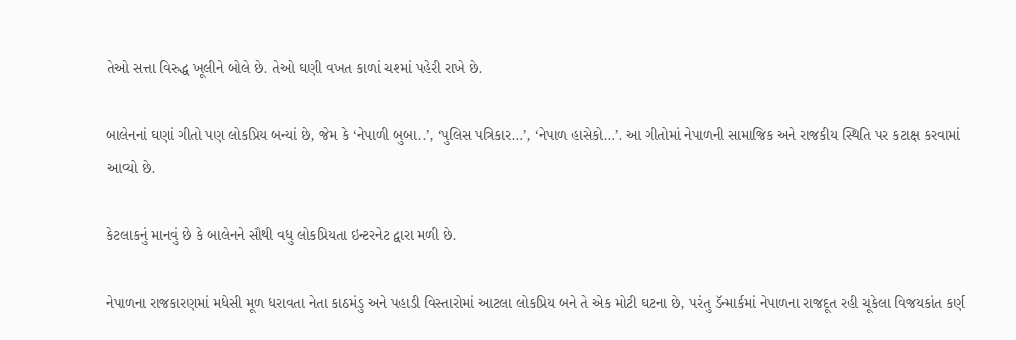તેઓ સત્તા વિરુદ્ધ ખૂલીને બોલે છે. તેઓ ઘણી વખત કાળાં ચશ્માં પહેરી રાખે છે.

બાલેનનાં ઘણાં ગીતો પણ લોકપ્રિય બન્યાં છે, જેમ કે ‘નેપાળી બુબા..’, ‘પુલિસ પત્રિકાર…’, ‘નેપાળ હાસેકો…’. આ ગીતોમાં નેપાળની સામાજિક અને રાજકીય સ્થિતિ પર કટાક્ષ કરવામાં આવ્યો છે.

કેટલાકનું માનવું છે કે બાલેનને સૌથી વધુ લોકપ્રિયતા ઇન્ટરનેટ દ્વારા મળી છે.

નેપાળના રાજકારણમાં મધેસી મૂળ ધરાવતા નેતા કાઠમંડુ અને પહાડી વિસ્તારોમાં આટલા લોકપ્રિય બને તે એક મોટી ઘટના છે, પરંતુ ડૅન્માર્કમાં નેપાળના રાજદૂત રહી ચૂકેલા વિજયકાંત કર્ણ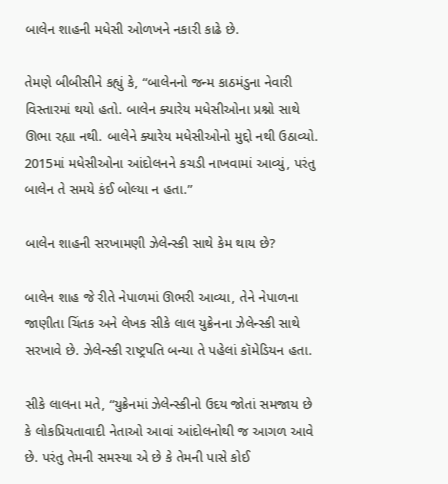બાલેન શાહની મધેસી ઓળખને નકારી કાઢે છે.

તેમણે બીબીસીને કહ્યું કે, “બાલેનનો જન્મ કાઠમંડુના નેવારી વિસ્તારમાં થયો હતો. બાલેન ક્યારેય મધેસીઓના પ્રશ્નો સાથે ઊભા રહ્યા નથી. બાલેને ક્યારેય મધેસીઓનો મુદ્દો નથી ઉઠાવ્યો. 2015માં મધેસીઓના આંદોલનને કચડી નાખવામાં આવ્યું, પરંતુ બાલેન તે સમયે કંઈ બોલ્યા ન હતા.”

બાલેન શાહની સરખામણી ઝેલેન્સ્કી સાથે કેમ થાય છે?

બાલેન શાહ જે રીતે નેપાળમાં ઊભરી આવ્યા, તેને નેપાળના જાણીતા ચિંતક અને લેખક સીકે લાલ યુક્રેનના ઝેલેન્સ્કી સાથે સરખાવે છે. ઝેલેન્સ્કી રાષ્ટ્રપતિ બન્યા તે પહેલાં કૉમેડિયન હતા.

સીકે લાલના મતે, “યુક્રેનમાં ઝેલેન્સ્કીનો ઉદય જોતાં સમજાય છે કે લોકપ્રિયતાવાદી નેતાઓ આવાં આંદોલનોથી જ આગળ આવે છે. પરંતુ તેમની સમસ્યા એ છે કે તેમની પાસે કોઈ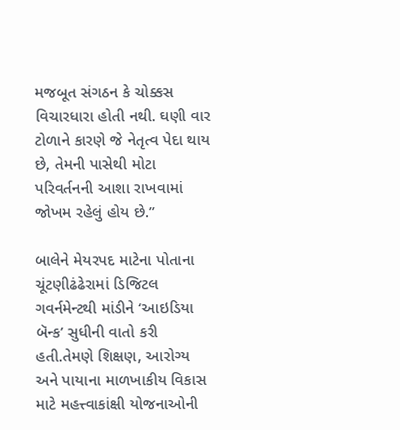મજબૂત સંગઠન કે ચોક્કસ વિચારધારા હોતી નથી. ઘણી વાર ટોળાને કારણે જે નેતૃત્વ પેદા થાય છે, તેમની પાસેથી મોટા પરિવર્તનની આશા રાખવામાં જોખમ રહેલું હોય છે.”

બાલેને મેયરપદ માટેના પોતાના ચૂંટણીઢંઢેરામાં ડિજિટલ ગવર્નમેન્ટથી માંડીને ‘આઇડિયા બૅન્ક’ સુધીની વાતો કરી હતી.તેમણે શિક્ષણ, આરોગ્ય અને પાયાના માળખાકીય વિકાસ માટે મહત્ત્વાકાંક્ષી યોજનાઓની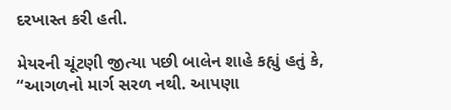દરખાસ્ત કરી હતી.

મેયરની ચૂંટણી જીત્યા પછી બાલેન શાહે કહ્યું હતું કે, “આગળનો માર્ગ સરળ નથી. આપણા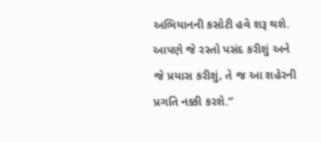અભિયાનની કસોટી હવે શરૂ થશે. આપણે જે રસ્તો પસંદ કરીશું અને જે પ્રયાસ કરીશું, તે જ આ શહેરની પ્રગતિ નક્કી કરશે.”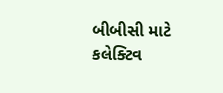બીબીસી માટે કલેક્ટિવ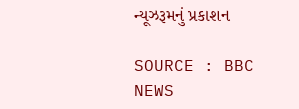ન્યૂઝરૂમનું પ્રકાશન

SOURCE : BBC NEWS